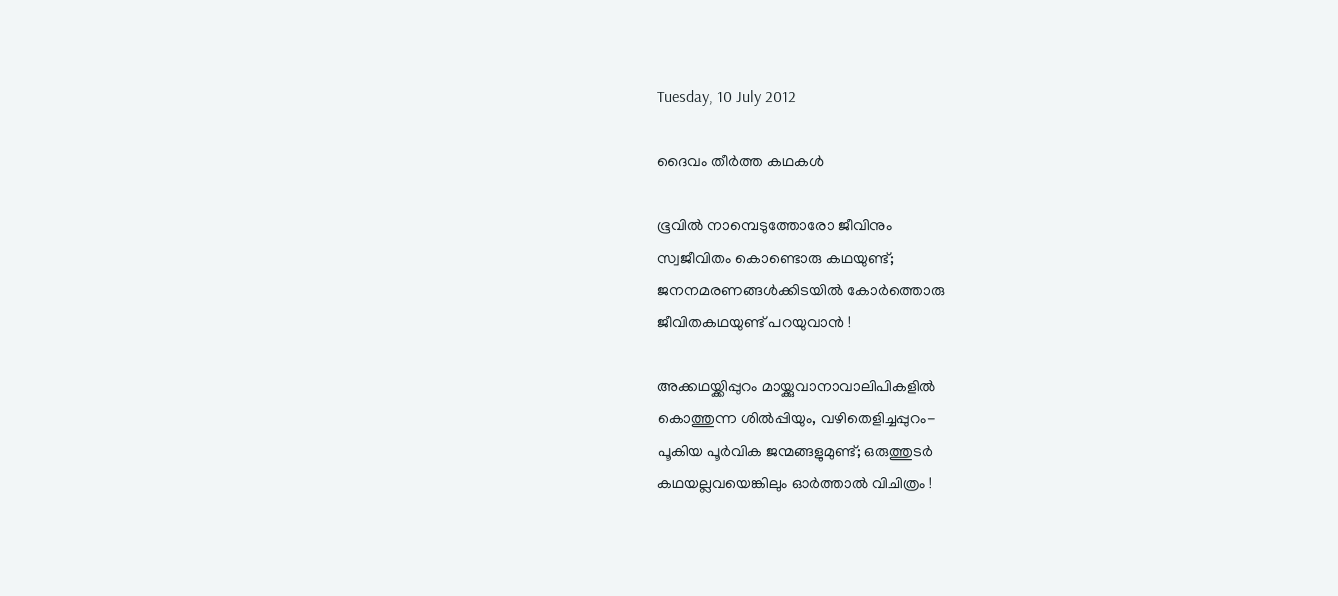Tuesday, 10 July 2012

ദൈവം തീര്‍ത്ത കഥകള്‍

ഭൂവില്‍ നാമ്പെടുത്തോരോ ജീവിനും
സ്വജീവിതം കൊണ്ടൊരു കഥയുണ്ട്;
ജനനമരണങ്ങള്‍ക്കിടയില്‍ കോര്‍ത്തൊരു
ജീവിതകഥയുണ്ട് പറയുവാന്‍ !

അക്കഥയ്ക്കിപ്പുറം മായ്ക്കുവാനാവാലിപികളില്‍
കൊത്തുന്ന ശില്‍പ്പിയും, വഴിതെളിച്ചപ്പുറം-
പൂകിയ പൂര്‍വിക ജന്മങ്ങളുമുണ്ട്; ഒരുത്തുടര്‍
കഥയല്ലവയെങ്കിലും ഓര്‍ത്താല്‍ വിചിത്രം !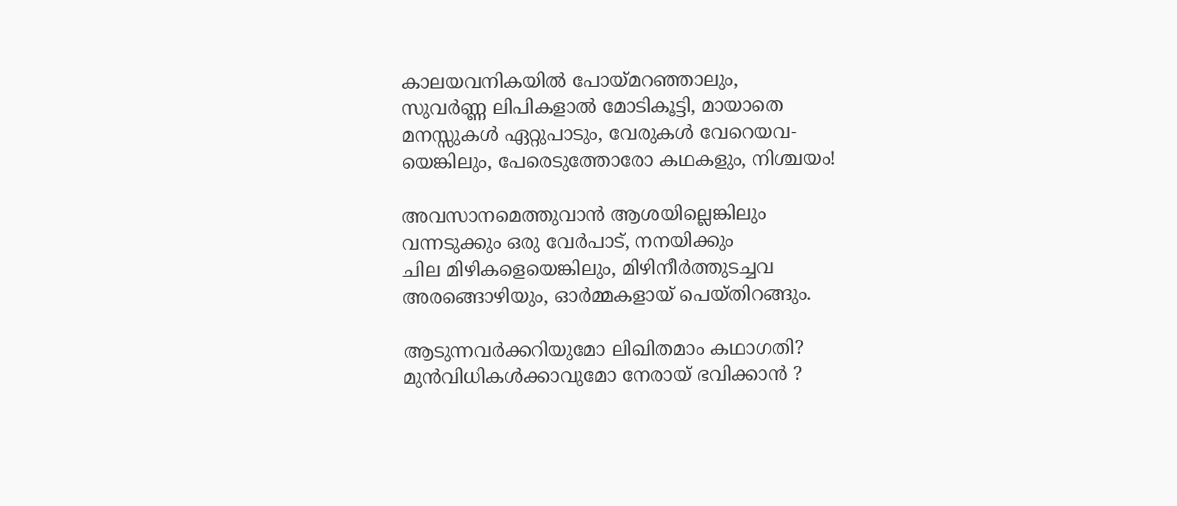കാലയവനികയില്‍ പോയ്‌മറഞ്ഞാലും,
സുവര്‍ണ്ണ ലിപികളാല്‍ മോടികൂട്ടി, മായാതെ
മനസ്സുകള്‍ ഏറ്റുപാടും, വേരുകള്‍ വേറെയവ-
യെങ്കിലും, പേരെടുത്തോരോ കഥകളും, നിശ്ചയം!

അവസാനമെത്തുവാന്‍ ആശയില്ലെങ്കിലും
വന്നടുക്കും ഒരു വേര്‍പാട്, നനയിക്കും
ചില മിഴികളെയെങ്കിലും, മിഴിനീര്‍ത്തുടച്ചവ
അരങ്ങൊഴിയും, ഓര്‍മ്മകളായ്‌ പെയ്തിറങ്ങും.

ആടുന്നവര്‍ക്കറിയുമോ ലിഖിതമാം കഥാഗതി?
മുന്‍വിധികള്‍ക്കാവുമോ നേരായ് ഭവിക്കാന്‍ ?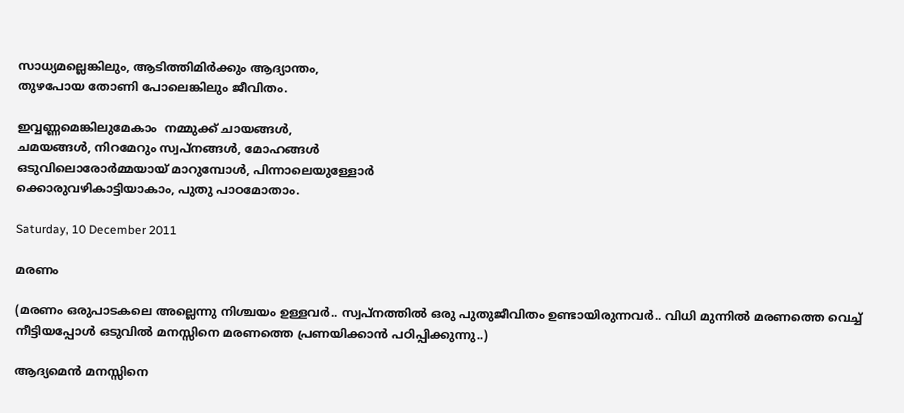സാധ്യമല്ലെങ്കിലും, ആടിത്തിമിര്‍ക്കും ആദ്യാന്തം,
തുഴപോയ തോണി പോലെങ്കിലും ജീവിതം.

ഇവ്വണ്ണമെങ്കിലുമേകാം  നമ്മുക്ക് ചായങ്ങള്‍,
ചമയങ്ങള്‍, നിറമേറും സ്വപ്‌നങ്ങള്‍, മോഹങ്ങള്‍
ഒടുവിലൊരോര്‍മ്മയായ് മാറുമ്പോള്‍, പിന്നാലെയുള്ളോര്‍
ക്കൊരുവഴികാട്ടിയാകാം, പുതു പാഠമോതാം.

Saturday, 10 December 2011

മരണം

(മരണം ഒരുപാടകലെ അല്ലെന്നു നിശ്ചയം ഉള്ളവര്‍.. സ്വപ്നത്തില്‍ ഒരു പുതുജീവിതം ഉണ്ടായിരുന്നവര്‍.. വിധി മുന്നില്‍ മരണത്തെ വെച്ച് നീട്ടിയപ്പോള്‍ ഒടുവില്‍ മനസ്സിനെ മരണത്തെ പ്രണയിക്കാന്‍ പഠിപ്പിക്കുന്നു..)

ആദ്യമെന്‍ മനസ്സിനെ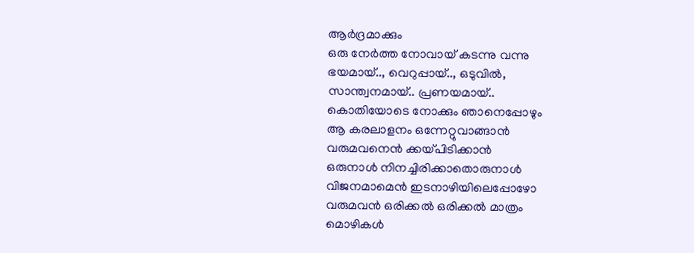ആര്‍ദ്രമാക്കും
ഒരു നേര്‍ത്ത നോവായ്‌ കടന്നു വന്നു
ഭയമായ്.., വെറുപ്പായ്.., ഒടുവില്‍,
സാന്ത്വനമായ്.. പ്രണയമായ്..
കൊതിയോടെ നോക്കും ഞാനെപ്പോഴും
ആ കരലാളനം ഒന്നേറ്റുവാങ്ങാന്‍
വരുമവനെന്‍ ക്കയ്പിടിക്കാന്‍
ഒരുനാള്‍ നിനച്ചിരിക്കാതൊരുനാള്‍
വിജനമാമെന്‍ ഇടനാഴിയിലെപ്പോഴോ
വരുമവന്‍ ഒരിക്കല്‍ ഒരിക്കല്‍ മാത്രം
മൊഴികള്‍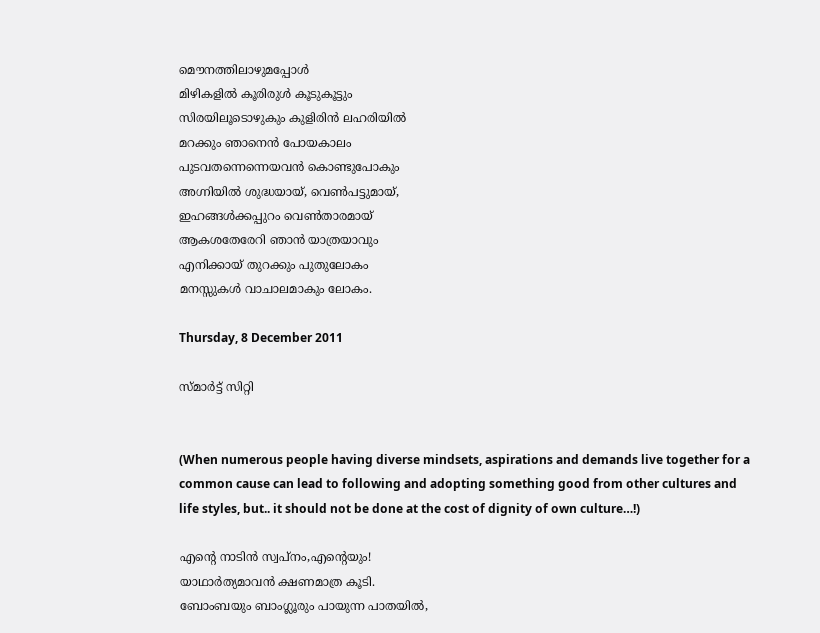മൌനത്തിലാഴുമപ്പോള്‍
മിഴികളില്‍ കൂരിരുള്‍ കൂടുകൂട്ടും
സിരയിലൂടൊഴുകും കുളിരിന്‍ ലഹരിയില്‍
മറക്കും ഞാനെന്‍ പോയകാലം
പുടവതന്നെന്നെയവന്‍ കൊണ്ടുപോകും
അഗ്നിയില്‍ ശുദ്ധയായ്, വെണ്‍പട്ടുമായ്‌,
ഇഹങ്ങള്‍ക്കപ്പുറം വെണ്‍താരമായ്
ആകശതേരേറി ഞാന്‍ യാത്രയാവും
എനിക്കായ് തുറക്കും പുതുലോകം
മനസ്സുകള്‍ വാചാലമാകും ലോകം.

Thursday, 8 December 2011

സ്മാര്‍ട്ട്‌ സിറ്റി


(When numerous people having diverse mindsets, aspirations and demands live together for a common cause can lead to following and adopting something good from other cultures and life styles, but.. it should not be done at the cost of dignity of own culture…!)

എന്റെ നാടിന്‍ സ്വപ്നം,എന്റെയും!
യാഥാര്‍ത്യമാവന്‍ ക്ഷണമാത്ര കൂടി.
ബോംബയും ബാംഗ്ലൂരും പായുന്ന പാതയില്‍,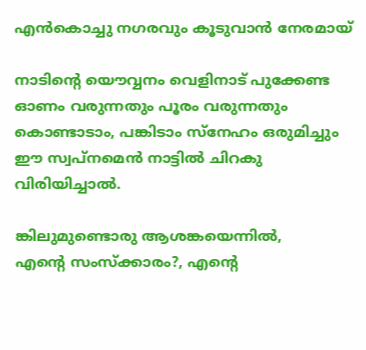എന്‍കൊച്ചു നഗരവും കൂടുവാന്‍ നേരമായ്

നാടിന്‍റെ യൌവ്വനം വെളിനാട് പുക്കേണ്ട
ഓണം വരുന്നതും പൂരം വരുന്നതും
കൊണ്ടാടാം, പങ്കിടാം സ്നേഹം ഒരുമിച്ചും
ഈ സ്വപ്നമെന്‍ നാട്ടില്‍ ചിറകു വിരിയിച്ചാല്‍.

ങ്കിലുമുണ്ടൊരു ആശങ്കയെന്നില്‍,
എന്റെ സംസ്ക്കാരം?, എന്റെ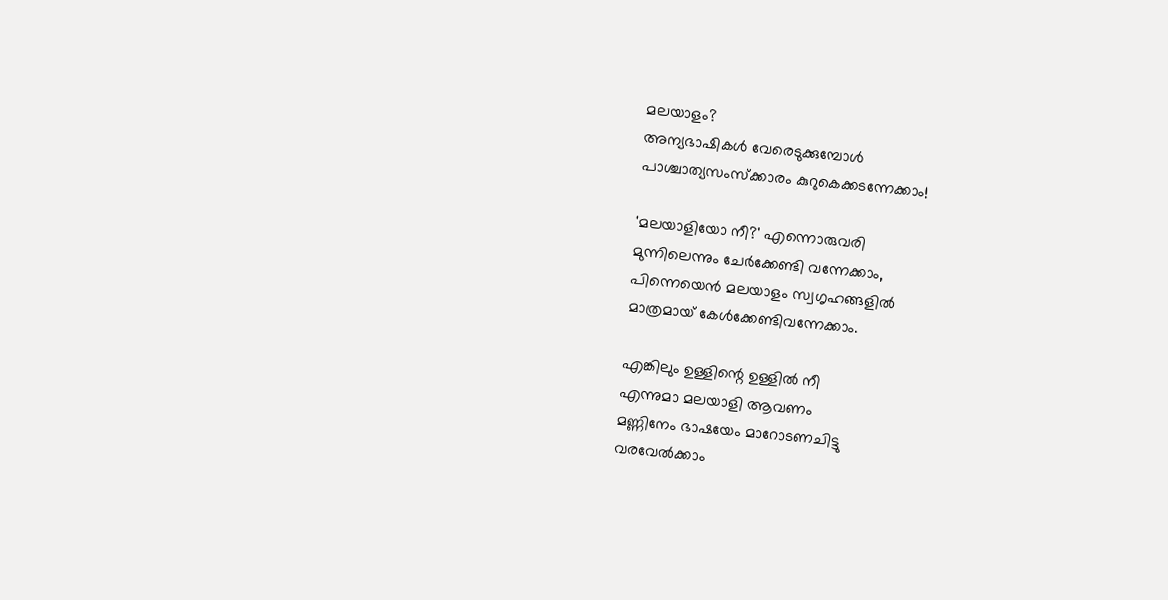മലയാളം?
അന്യഭാഷികള്‍ വേരെടുക്കുമ്പോള്‍
പാശ്ചാത്യസംസ്ക്കാരം കുറുകെക്കടന്നേക്കാം!

'മലയാളിയോ നീ?' എന്നൊരുവരി
മുന്നിലെന്നും ചേര്‍ക്കേണ്ടി വന്നേക്കാം,
പിന്നെയെന്‍ മലയാളം സ്വഗൃഹങ്ങളില്‍
മാത്രമായ് കേള്‍ക്കേണ്ടിവന്നേക്കാം.

എങ്കിലും ഉള്ളിന്റെ ഉള്ളില്‍ നീ
എന്നുമാ മലയാളി ആവണം
മണ്ണിനേം ഭാഷയേം മാറോടണചിട്ടു
വരവേല്‍ക്കാം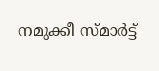നമുക്കീ സ്മാര്‍ട്ട്‌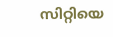സിറ്റിയെ